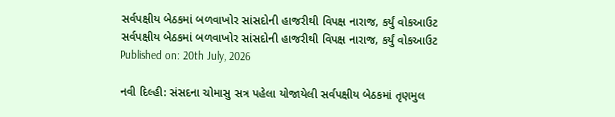સર્વપક્ષીય બેઠકમાં બળવાખોર સાંસદોની હાજરીથી વિપક્ષ નારાજ, કર્યું વોકઆઉટ
સર્વપક્ષીય બેઠકમાં બળવાખોર સાંસદોની હાજરીથી વિપક્ષ નારાજ, કર્યું વોકઆઉટ
Published on: 20th July, 2026

નવી દિલ્હી: સંસદના ચોમાસુ સત્ર પહેલા યોજાયેલી સર્વપક્ષીય બેઠકમાં તૃણમુલ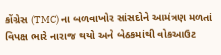કોંગ્રેસ (TMC) ના બળવાખોર સાંસદોને આમંત્રણ મળતાં વિપક્ષ ભારે નારાજ થયો અને બેઠકમાંથી વોકઆઉટ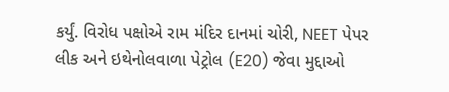કર્યું. વિરોધ પક્ષોએ રામ મંદિર દાનમાં ચોરી, NEET પેપર લીક અને ઇથેનોલવાળા પેટ્રોલ (E20) જેવા મુદ્દાઓ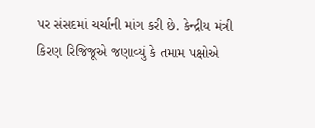પર સંસદમાં ચર્ચાની માંગ કરી છે. કેન્દ્રીય મંત્રી કિરણ રિજિજૂએ જણાવ્યું કે તમામ પક્ષોએ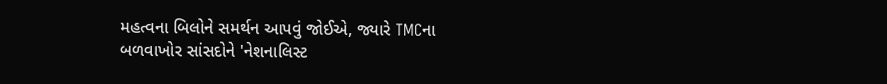મહત્વના બિલોને સમર્થન આપવું જોઈએ, જ્યારે TMCના બળવાખોર સાંસદોને 'નેશનાલિસ્ટ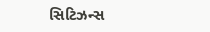સિટિઝન્સ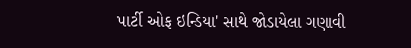પાર્ટી ઓફ ઇન્ડિયા' સાથે જોડાયેલા ગણાવી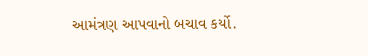આમંત્રણ આપવાનો બચાવ કર્યો.